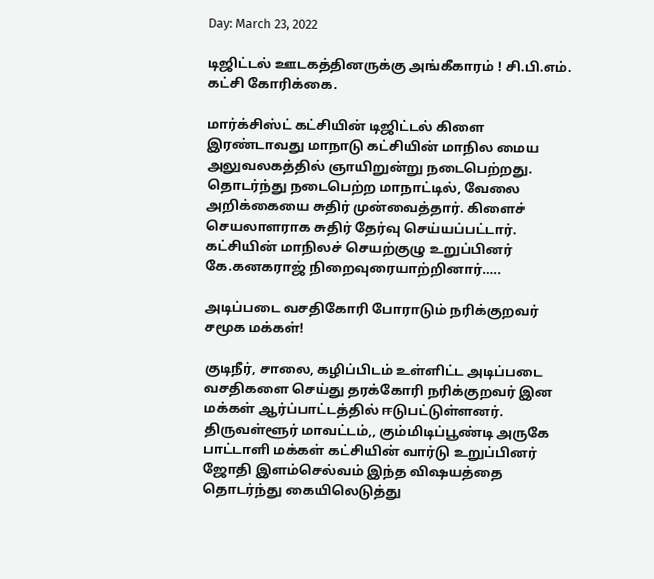Day: March 23, 2022

டிஜிட்டல் ஊடகத்தினருக்கு அங்கீகாரம் ! சி.பி.எம். கட்சி கோரிக்கை.

மார்க்சிஸ்ட் கட்சியின் டிஜிட்டல் கிளை இரண்டாவது மாநாடு கட்சியின் மாநில மைய அலுவலகத்தில் ஞாயிறுன்று நடைபெற்றது. தொடர்ந்து நடைபெற்ற மாநாட்டில், வேலை அறிக்கையை சுதிர் முன்வைத்தார். கிளைச் செயலாளராக சுதிர் தேர்வு செய்யப்பட்டார். கட்சியின் மாநிலச் செயற்குழு உறுப்பினர் கே.கனகராஜ் நிறைவுரையாற்றினார்…..

அடிப்படை வசதிகோரி போராடும் நரிக்குறவர் சமூக மக்கள்!

குடிநீர், சாலை, கழிப்பிடம் உள்ளிட்ட அடிப்படை வசதிகளை செய்து தரக்கோரி நரிக்குறவர் இன மக்கள் ஆர்ப்பாட்டத்தில் ஈடுபட்டுள்ளனர். திருவள்ளூர் மாவட்டம்,, கும்மிடிப்பூண்டி அருகே பாட்டாளி மக்கள் கட்சியின் வார்டு உறுப்பினர் ஜோதி இளம்செல்வம் இந்த விஷயத்தை தொடர்ந்து கையிலெடுத்து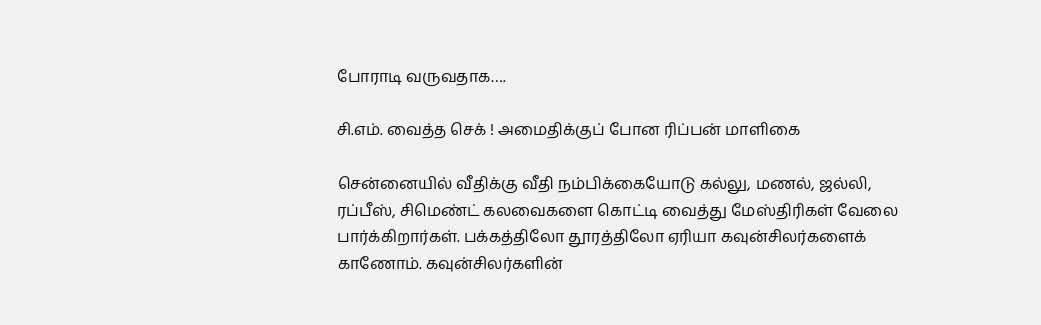போராடி வருவதாக….

சி.எம். வைத்த செக் ! அமைதிக்குப் போன ரிப்பன் மாளிகை

சென்னையில் வீதிக்கு வீதி நம்பிக்கையோடு கல்லு, மணல், ஜல்லி, ரப்பீஸ், சிமெண்ட் கலவைகளை கொட்டி வைத்து மேஸ்திரிகள் வேலை பார்க்கிறார்கள். பக்கத்திலோ தூரத்திலோ ஏரியா கவுன்சிலர்களைக் காணோம். கவுன்சிலர்களின்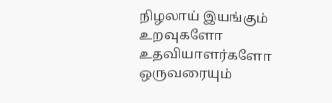நிழலாய் இயங்கும் உறவுகளோ உதவியாளர்களோ ஒருவரையும்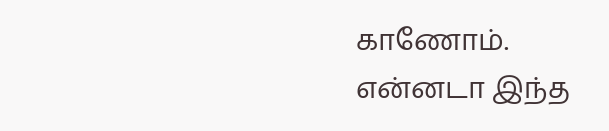காணோம். என்னடா இந்த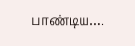பாண்டிய….